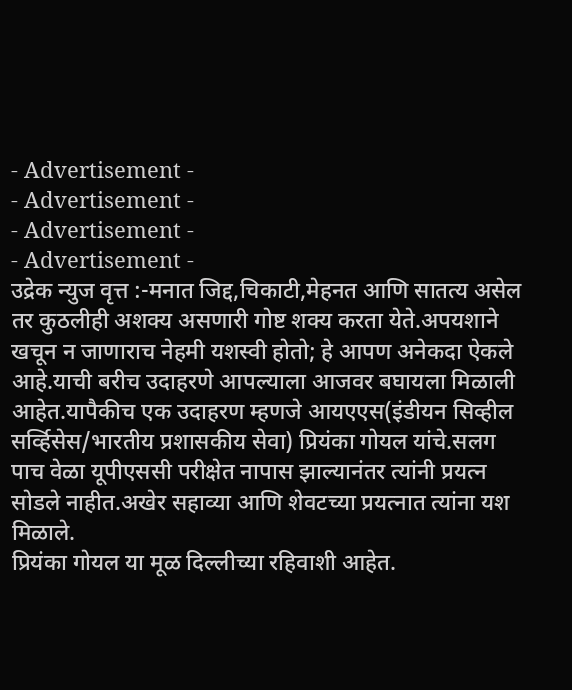- Advertisement -
- Advertisement -
- Advertisement -
- Advertisement -
उद्रेक न्युज वृत्त :-मनात जिद्द,चिकाटी,मेहनत आणि सातत्य असेल तर कुठलीही अशक्य असणारी गोष्ट शक्य करता येते.अपयशाने खचून न जाणाराच नेहमी यशस्वी होतो; हे आपण अनेकदा ऐकले आहे.याची बरीच उदाहरणे आपल्याला आजवर बघायला मिळाली आहेत.यापैकीच एक उदाहरण म्हणजे आयएएस(इंडीयन सिव्हील सर्व्हिसेस/भारतीय प्रशासकीय सेवा) प्रियंका गोयल यांचे.सलग पाच वेळा यूपीएससी परीक्षेत नापास झाल्यानंतर त्यांनी प्रयत्न सोडले नाहीत.अखेर सहाव्या आणि शेवटच्या प्रयत्नात त्यांना यश मिळाले.
प्रियंका गोयल या मूळ दिल्लीच्या रहिवाशी आहेत.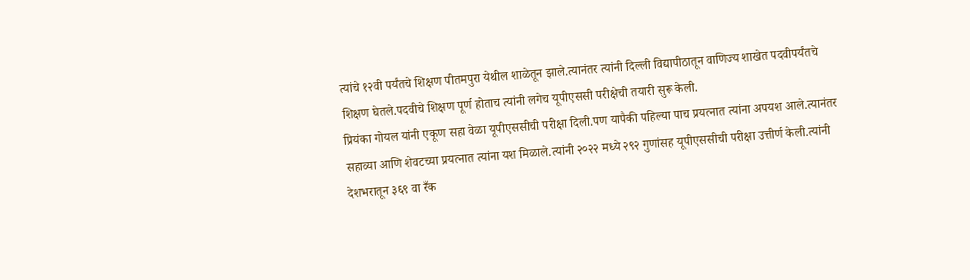त्यांचे १२वी पर्यंतचे शिक्षण पीतमपुरा येथील शाळेतून झाले.त्यानंतर त्यांनी दिल्ली विद्यापीठातून वाणिज्य शाखेत पदवीपर्यंतचे शिक्षण घेतले.पदवीचे शिक्षण पूर्ण होताच त्यांनी लगेच यूपीएससी परीक्षेची तयारी सुरू केली.
प्रियंका गोयल यांनी एकूण सहा वेळा यूपीएससीची परीक्षा दिली.पण यापैकी पहिल्या पाच प्रयत्नात त्यांना अपयश आले.त्यानंतर सहाव्या आणि शेवटच्या प्रयत्नात त्यांना यश मिळाले.त्यांनी २०२२ मध्ये २९२ गुणांसह यूपीएससीची परीक्षा उत्तीर्ण केली.त्यांनी देशभरातून ३६९ वा रँक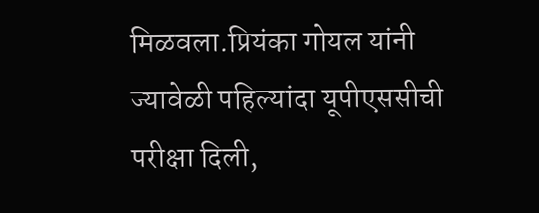मिळवला.प्रियंका गोयल यांनी ज्यावेळी पहिल्यांदा यूपीएससीची परीक्षा दिली,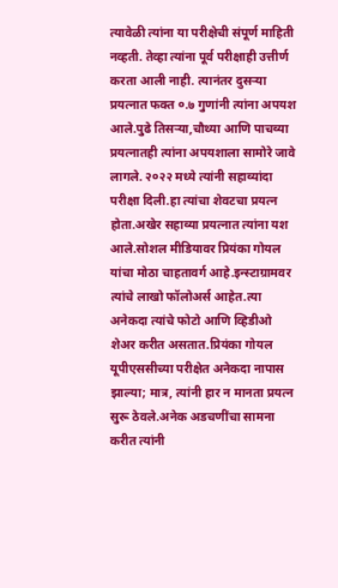त्यावेळी त्यांना या परीक्षेची संपूर्ण माहिती नव्हती. तेव्हा त्यांना पूर्व परीक्षाही उत्तीर्ण करता आली नाही. त्यानंतर दुसऱ्या प्रयत्नात फक्त ०.७ गुणांनी त्यांना अपयश आले.पुढे तिसऱ्या,चौथ्या आणि पाचव्या प्रयत्नातही त्यांना अपयशाला सामोरे जावे लागले. २०२२ मध्ये त्यांनी सहाव्यांदा परीक्षा दिली.हा त्यांचा शेवटचा प्रयत्न होता.अखेर सहाव्या प्रयत्नात त्यांना यश आले.सोशल मीडियावर प्रियंका गोयल यांचा मोठा चाहतावर्ग आहे.इन्स्टाग्रामवर त्यांचे लाखो फॉलोअर्स आहेत.त्या अनेकदा त्यांचे फोटो आणि व्हिडीओ शेअर करीत असतात.प्रियंका गोयल यूपीएससीच्या परीक्षेत अनेकदा नापास झाल्या; मात्र, त्यांनी हार न मानता प्रयत्न सुरू ठेवले.अनेक अडचणींचा सामना करीत त्यांनी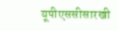यूपीएससीसारखी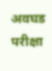अवघड परीक्षा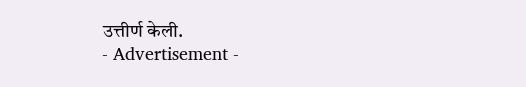उत्तीर्ण केली.
- Advertisement -